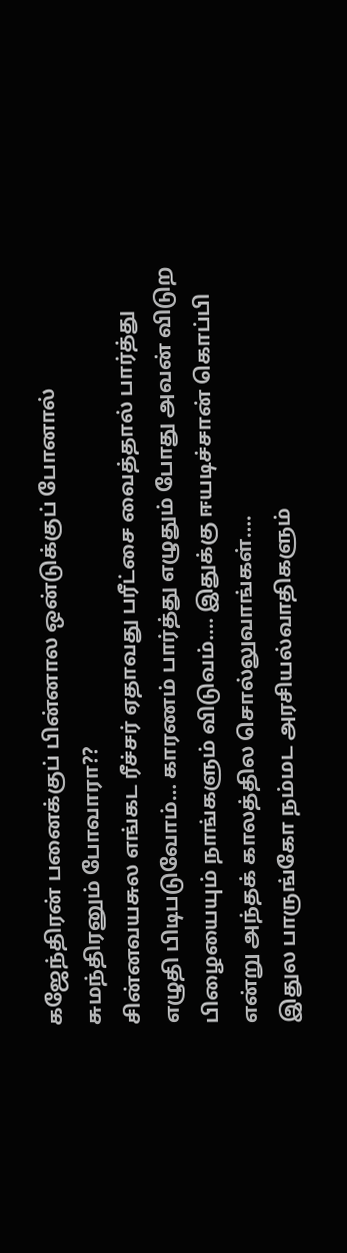கஜேந்திரன் பனைக்குப் பின்னால ஒன்டுக்குப் போனால் சுமந்திரனும் போவாரா??
சின்னவயசுல எங்கட ரீச்சர் ஏதாவது பரீட்சை வைத்தால் பார்த்து எழுதி பிடிபடுவோம்… காரணம் பார்த்து எழுதும் போது அவன் விடுற பிழையையும் நாங்களும் விடுவம்…. இதுக்கு ஈயடிச்சான் கொப்பி என்று அந்தக் காலத்தில சொல்லுவாங்கள்….
இதுல பாருங்கோ நம்மட அரசியல்வாதிகளும்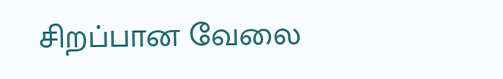சிறப்பான வேலை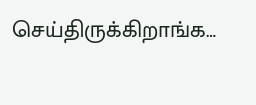செய்திருக்கிறாங்க…